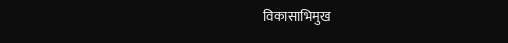विकासाभिमुख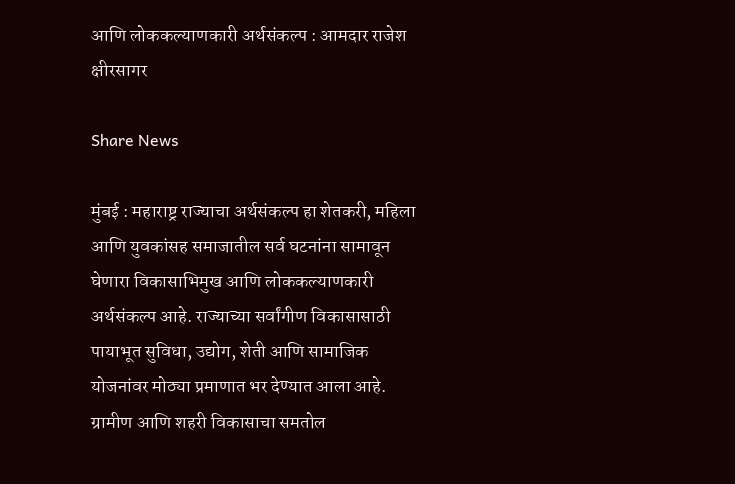आणि लोककल्याणकारी अर्थसंकल्प : आमदार राजेश क्षीरसागर

Share News

मुंबई : महाराष्ट्र राज्याचा अर्थसंकल्प हा शेतकरी, महिला आणि युवकांसह समाजातील सर्व घटनांना सामावून घेणारा विकासाभिमुख आणि लोककल्याणकारी अर्थसंकल्प आहे. राज्याच्या सर्वांगीण विकासासाठी पायाभूत सुविधा, उद्योग, शेती आणि सामाजिक योजनांवर मोठ्या प्रमाणात भर देण्यात आला आहे. ग्रामीण आणि शहरी विकासाचा समतोल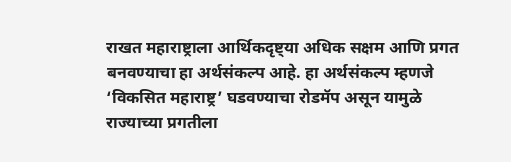राखत महाराष्ट्राला आर्थिकदृष्ट्या अधिक सक्षम आणि प्रगत बनवण्याचा हा अर्थसंकल्प आहे. हा अर्थसंकल्प म्हणजे ‘विकसित महाराष्ट्र’ घडवण्याचा रोडमॅप असून यामुळे राज्याच्या प्रगतीला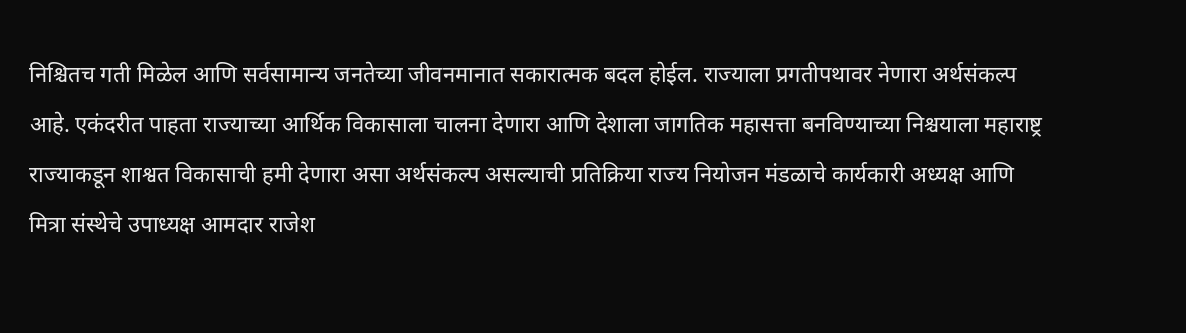निश्चितच गती मिळेल आणि सर्वसामान्य जनतेच्या जीवनमानात सकारात्मक बदल होईल. राज्याला प्रगतीपथावर नेणारा अर्थसंकल्प आहे. एकंदरीत पाहता राज्याच्या आर्थिक विकासाला चालना देणारा आणि देशाला जागतिक महासत्ता बनविण्याच्या निश्चयाला महाराष्ट्र राज्याकडून शाश्वत विकासाची हमी देणारा असा अर्थसंकल्प असल्याची प्रतिक्रिया राज्य नियोजन मंडळाचे कार्यकारी अध्यक्ष आणि मित्रा संस्थेचे उपाध्यक्ष आमदार राजेश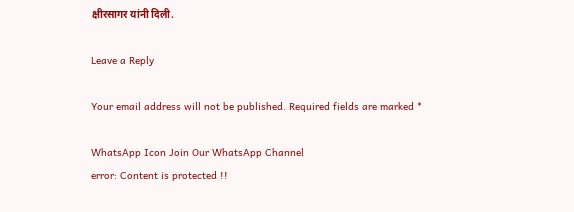क्षीरसागर यांनी दिली.

Leave a Reply

Your email address will not be published. Required fields are marked *

WhatsApp Icon Join Our WhatsApp Channel
error: Content is protected !!